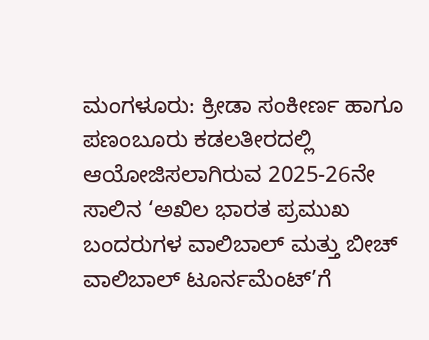ಮಂಗಳೂರು: ಕ್ರೀಡಾ ಸಂಕೀರ್ಣ ಹಾಗೂ ಪಣಂಬೂರು ಕಡಲತೀರದಲ್ಲಿ ಆಯೋಜಿಸಲಾಗಿರುವ 2025-26ನೇ ಸಾಲಿನ ‘ಅಖಿಲ ಭಾರತ ಪ್ರಮುಖ ಬಂದರುಗಳ ವಾಲಿಬಾಲ್ ಮತ್ತು ಬೀಚ್ ವಾಲಿಬಾಲ್ ಟೂರ್ನಮೆಂಟ್’ಗೆ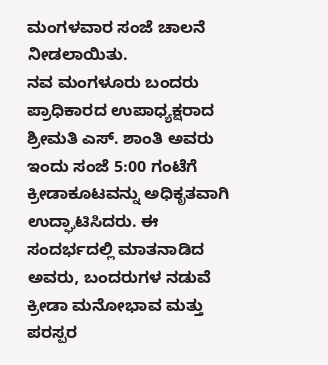ಮಂಗಳವಾರ ಸಂಜೆ ಚಾಲನೆ ನೀಡಲಾಯಿತು.
ನವ ಮಂಗಳೂರು ಬಂದರು ಪ್ರಾಧಿಕಾರದ ಉಪಾಧ್ಯಕ್ಷರಾದ ಶ್ರೀಮತಿ ಎಸ್. ಶಾಂತಿ ಅವರು ಇಂದು ಸಂಜೆ 5:00 ಗಂಟೆಗೆ ಕ್ರೀಡಾಕೂಟವನ್ನು ಅಧಿಕೃತವಾಗಿ ಉದ್ಘಾಟಿಸಿದರು. ಈ ಸಂದರ್ಭದಲ್ಲಿ ಮಾತನಾಡಿದ ಅವರು, ಬಂದರುಗಳ ನಡುವೆ ಕ್ರೀಡಾ ಮನೋಭಾವ ಮತ್ತು ಪರಸ್ಪರ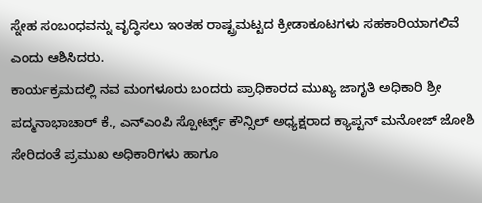ಸ್ನೇಹ ಸಂಬಂಧವನ್ನು ವೃದ್ಧಿಸಲು ಇಂತಹ ರಾಷ್ಟ್ರಮಟ್ಟದ ಕ್ರೀಡಾಕೂಟಗಳು ಸಹಕಾರಿಯಾಗಲಿವೆ ಎಂದು ಆಶಿಸಿದರು.
ಕಾರ್ಯಕ್ರಮದಲ್ಲಿ ನವ ಮಂಗಳೂರು ಬಂದರು ಪ್ರಾಧಿಕಾರದ ಮುಖ್ಯ ಜಾಗೃತಿ ಅಧಿಕಾರಿ ಶ್ರೀ ಪದ್ಮನಾಭಾಚಾರ್ ಕೆ., ಎನ್ಎಂಪಿ ಸ್ಪೋರ್ಟ್ಸ್ ಕೌನ್ಸಿಲ್ ಅಧ್ಯಕ್ಷರಾದ ಕ್ಯಾಪ್ಟನ್ ಮನೋಜ್ ಜೋಶಿ ಸೇರಿದಂತೆ ಪ್ರಮುಖ ಅಧಿಕಾರಿಗಳು ಹಾಗೂ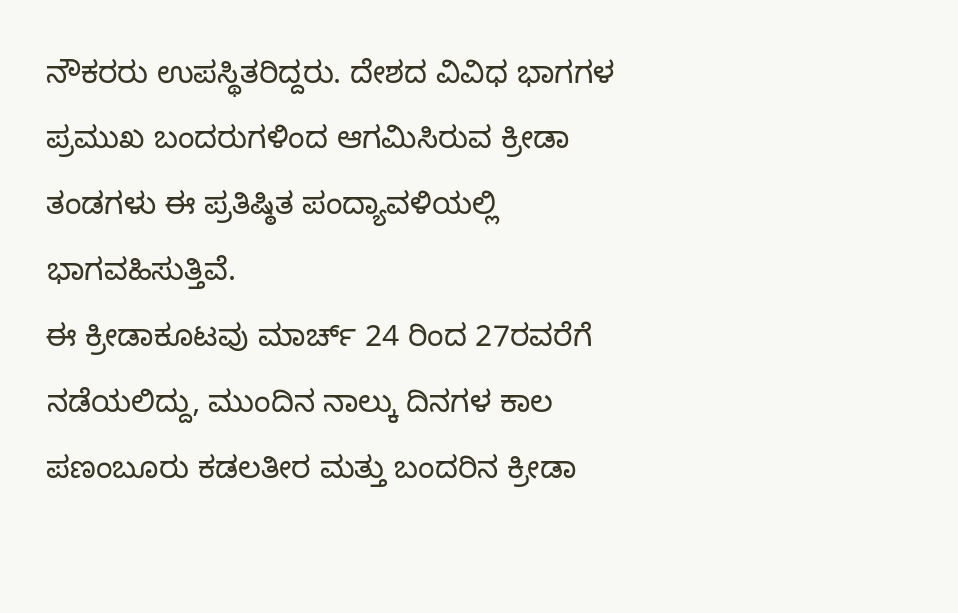ನೌಕರರು ಉಪಸ್ಥಿತರಿದ್ದರು. ದೇಶದ ವಿವಿಧ ಭಾಗಗಳ ಪ್ರಮುಖ ಬಂದರುಗಳಿಂದ ಆಗಮಿಸಿರುವ ಕ್ರೀಡಾ ತಂಡಗಳು ಈ ಪ್ರತಿಷ್ಠಿತ ಪಂದ್ಯಾವಳಿಯಲ್ಲಿ ಭಾಗವಹಿಸುತ್ತಿವೆ.
ಈ ಕ್ರೀಡಾಕೂಟವು ಮಾರ್ಚ್ 24 ರಿಂದ 27ರವರೆಗೆ ನಡೆಯಲಿದ್ದು, ಮುಂದಿನ ನಾಲ್ಕು ದಿನಗಳ ಕಾಲ ಪಣಂಬೂರು ಕಡಲತೀರ ಮತ್ತು ಬಂದರಿನ ಕ್ರೀಡಾ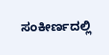ಸಂಕೀರ್ಣದಲ್ಲಿ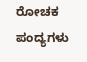ರೋಚಕ ಪಂದ್ಯಗಳು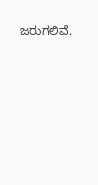ಜರುಗಲಿವೆ.